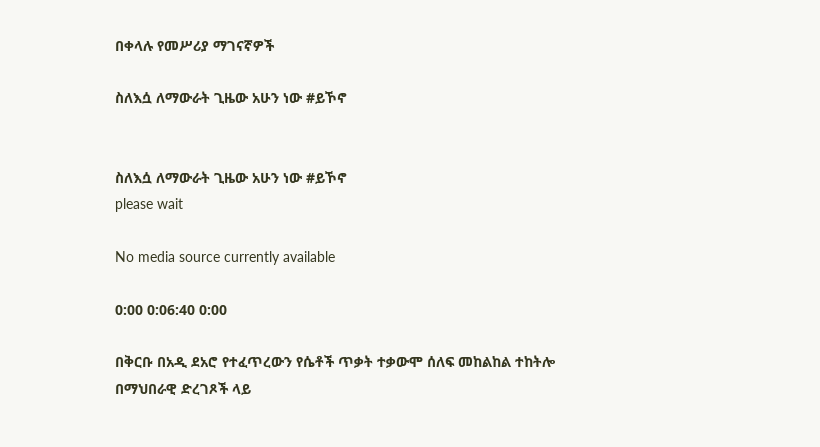በቀላሉ የመሥሪያ ማገናኛዎች

ስለእሷ ለማውራት ጊዜው አሁን ነው #ይኾኖ


ስለእሷ ለማውራት ጊዜው አሁን ነው #ይኾኖ
please wait

No media source currently available

0:00 0:06:40 0:00

በቅርቡ በአዲ ደአሮ የተፈጥረውን የሴቶች ጥቃት ተቃውሞ ሰለፍ መከልከል ተከትሎ በማህበራዊ ድረገጾች ላይ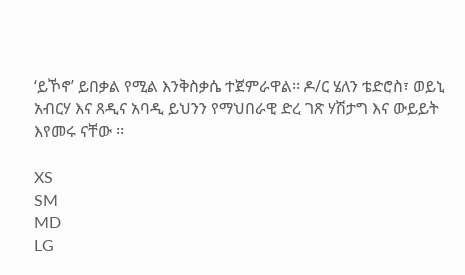‘ይኾኖ’ ይበቃል የሚል እንቅስቃሴ ተጀምራዋል፡፡ ዶ/ር ሄለን ቴድሮስ፣ ወይኒ አብርሃ እና ጸዲና አባዲ ይህንን የማህበራዊ ድረ ገጽ ሃሽታግ እና ውይይት እየመሩ ናቸው ፡፡

XS
SM
MD
LG